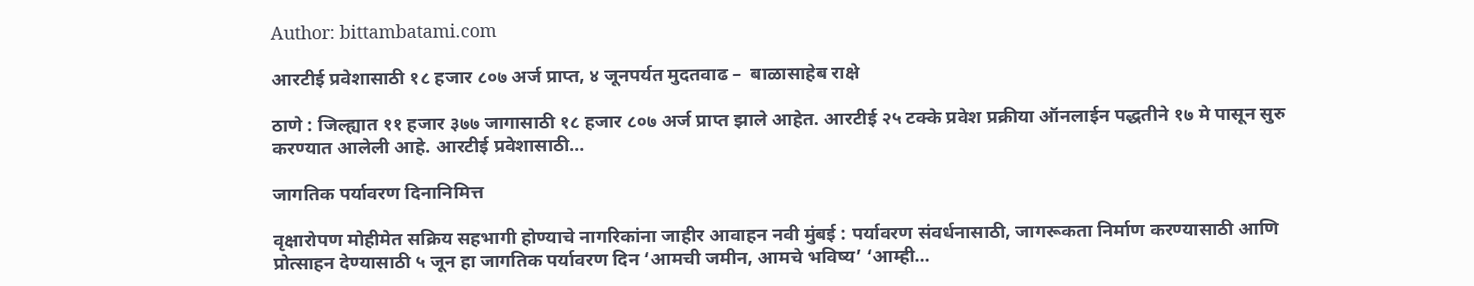Author: bittambatami.com

आरटीई प्रवेशासाठी १८ हजार ८०७ अर्ज प्राप्त, ४ जूनपर्यत मुदतवाढ –  बाळासाहेब राक्षे

ठाणे : जिल्ह्यात ११ हजार ३७७ जागासाठी १८ हजार ८०७ अर्ज प्राप्त झाले आहेत. आरटीई २५ टक्के प्रवेश प्रक्रीया ऑनलाईन पद्धतीने १७ मे पासून सुरु करण्यात आलेली आहे. आरटीई प्रवेशासाठी…

जागतिक पर्यावरण दिनानिमित्त

वृक्षारोपण मोहीमेत सक्रिय सहभागी होण्याचे नागरिकांना जाहीर आवाहन नवी मुंबई : पर्यावरण संवर्धनासाठी, जागरूकता निर्माण करण्यासाठी आणि प्रोत्साहन देण्यासाठी ५ जून हा जागतिक पर्यावरण दिन ‘आमची जमीन, आमचे भविष्य’ ‘आम्ही…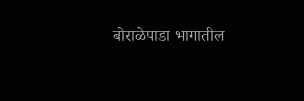बोराळेपाडा भागातील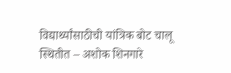विद्यार्थ्यांसाठीची यांत्रिक बोट चालू स्थितीत – अशोक शिनगारे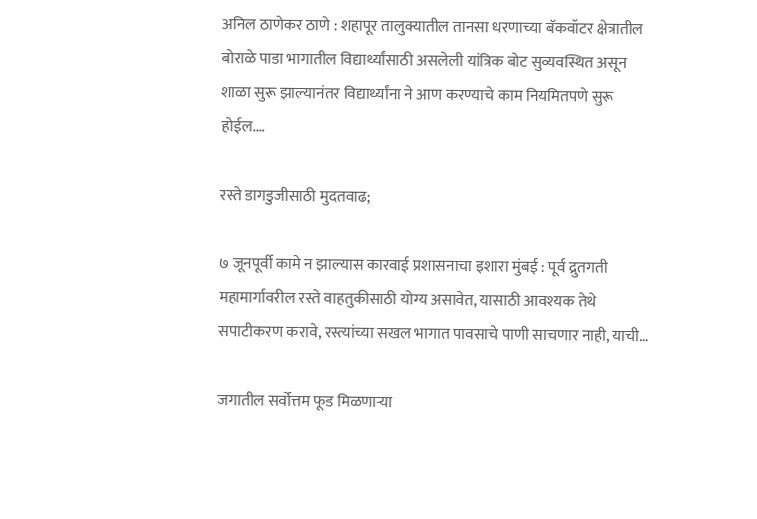अनिल ठाणेकर ठाणे : शहापूर तालुक्यातील तानसा धरणाच्या बॅकवॉटर क्षेत्रातील बोराळे पाडा भागातील विद्यार्थ्यांसाठी असलेली यांत्रिक बोट सुव्यवस्थित असून शाळा सुरू झाल्यानंतर विद्यार्थ्यांना ने आण करण्याचे काम नियमितपणे सुरू होईल.…

रस्ते डागडुजीसाठी मुदतवाढ;

७ जूनपूर्वी कामे न झाल्यास कारवाई प्रशासनाचा इशारा मुंबई : पूर्व द्रुतगती महामार्गावरील रस्ते वाहतुकीसाठी योग्य असावेत, यासाठी आवश्यक तेथे सपाटीकरण करावे, रस्त्यांच्या सखल भागात पावसाचे पाणी साचणार नाही, याची…

जगातील सर्वोत्तम फूड मिळणाऱ्या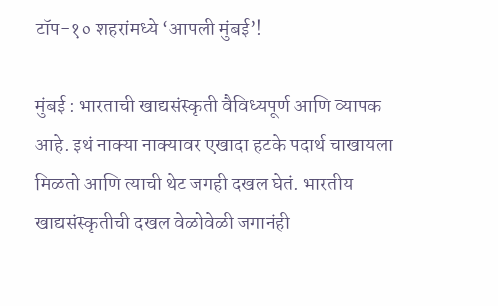टॉप-१० शहरांमध्ये ‘आपली मुंबई’!

मुंबई : भारताची खाद्यसंस्कृती वैविध्यपूर्ण आणि व्यापक आहे. इथं नाक्या नाक्यावर एखादा हटके पदार्थ चाखायला मिळतो आणि त्याची थेट जगही दखल घेतं. भारतीय खाद्यसंस्कृतीची दखल वेळोवेळी जगानंही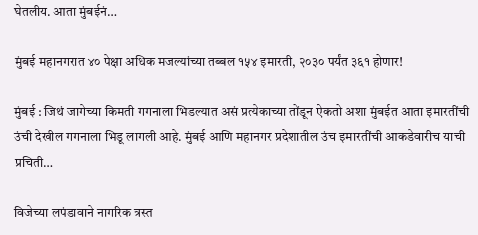घेतलीय. आता मुंबईनं…

मुंबई महानगरात ४० पेक्षा अधिक मजल्यांच्या तब्बल १५४ इमारती, २०३० पर्यंत ३६१ होणार!

मुंबई : जिथं जागेच्या किमती गगनाला भिडल्यात असं प्रत्येकाच्या तोंडून ऐकतो अशा मुंबईत आता इमारतींची उंची देखील गगनाला भिडू लागली आहे. मुंबई आणि महानगर प्रदेशातील उंच इमारतींची आकडेवारीच याची प्रचिती…

विजेच्या लपंडावाने नागरिक त्रस्त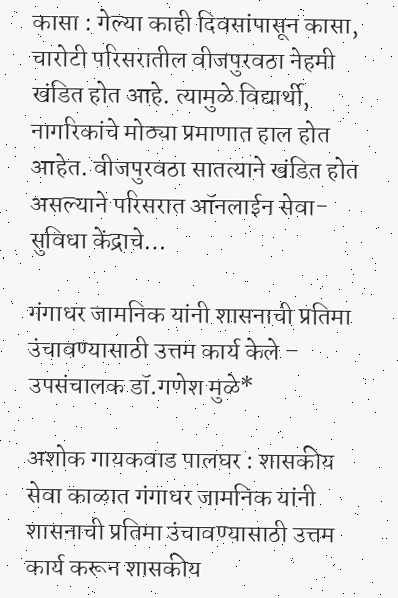कासा : गेल्या काही दिवसांपासून कासा, चारोटी परिसरातील वीजपुरवठा नेहमी खंडित होत आहे. त्यामुळे विद्यार्थी, नागरिकांचे मोठ्या प्रमाणात हाल होत आहेत. वीजपुरवठा सातत्याने खंडित होत असल्याने परिसरात ऑनलाईन सेवा-सुविधा केंद्राचे…

गंगाधर जामनिक यांनी शासनाची प्रतिमा उंचावण्यासाठी उत्तम कार्य केले – उपसंचालक डॉ.गणेश मुळे*

अशोक गायकवाड पालघर : शासकीय सेवा काळात गंगाधर जामनिक यांनी शासनाची प्रतिमा उंचावण्यासाठी उत्तम कार्य करून शासकीय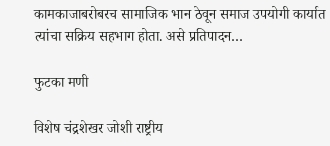कामकाजाबरोबरच सामाजिक भान ठेवून समाज उपयोगी कार्यात त्यांचा सक्रिय सहभाग होता. असे प्रतिपादन…

फुटका मणी

विशेष चंद्रशेखर जोशी राष्ट्रीय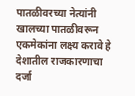पातळीवरच्या नेत्यांनी खालच्या पातळीवरून एकमेकांना लक्ष्य करावे हे देशातील राजकारणाचा दर्जा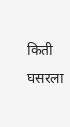किती घसरला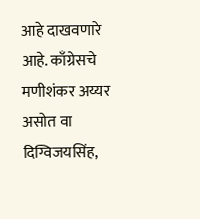आहे दाखवणारे आहे. काँग्रेसचे मणीशंकर अय्यर असोत वा दिग्विजयसिंह,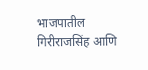भाजपातील गिरीराजसिंह आणि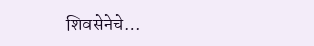शिवसेनेचे…